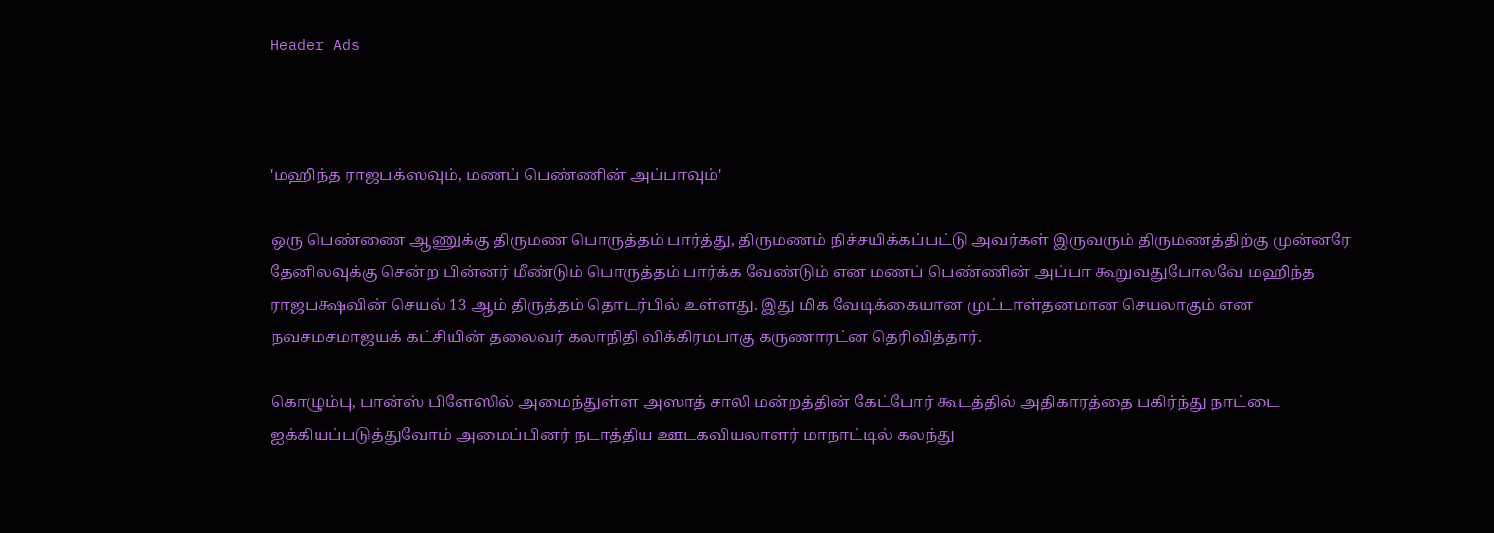Header Ads



'மஹிந்த ராஜபக்ஸவும், மணப் பெண்ணின் அப்பாவும்'

ஒரு பெண்ணை ஆணுக்கு திருமண பொருத்தம் பார்த்து, திருமணம் நிச்சயிக்கப்பட்டு அவர்கள் இருவரும் திருமணத்திற்கு முன்னரே தேனிலவுக்கு சென்ற பின்னர் மீண்டும் பொருத்தம் பார்க்க வேண்டும் என மணப் பெண்ணின் அப்பா கூறுவதுபோலவே மஹிந்த ராஜபக்ஷவின் செயல் 13 ஆம் திருத்தம் தொடர்பில் உள்ளது. இது மிக வேடிக்கையான முட்டாள்தனமான செயலாகும் என நவசமசமாஜயக் கட்சியின் தலைவர் கலாநிதி விக்கிரமபாகு கருணாரட்ன தெரிவித்தார்.

கொழும்பு, பான்ஸ் பிளேஸில் அமைந்துள்ள அஸாத் சாலி மன்றத்தின் கேட்போர் கூடத்தில் அதிகாரத்தை பகிர்ந்து நாட்டை ஐக்கியப்படுத்துவோம் அமைப்பினர் நடாத்திய ஊடகவியலாளர் மாநாட்டில் கலந்து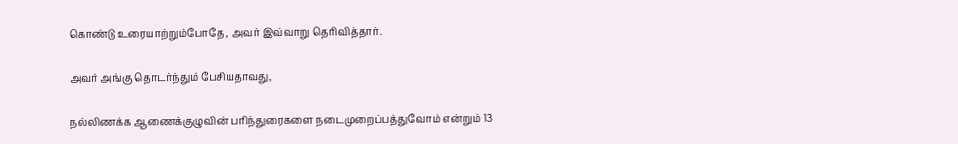கொண்டு உரையாற்றும்போதே, அவர் இவ்வாறு தெரிவித்தார்.

அவர் அங்கு தொடர்ந்தும் பேசியதாவது,

நல்லிணக்க ஆணைக்குழுவின் பரிந்துரைகளை நடைமுறைப்பத்துவோம் என்றும் 13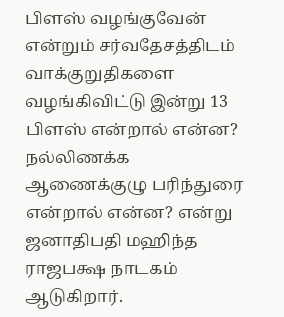பிளஸ் வழங்குவேன் என்றும் சர்வதேசத்திடம் வாக்குறுதிகளை வழங்கிவிட்டு இன்று 13 பிளஸ் என்றால் என்ன? நல்லிணக்க ஆணைக்குழு பரிந்துரை என்றால் என்ன? என்று ஜனாதிபதி மஹிந்த ராஜபக்ஷ நாடகம் ஆடுகிறார்.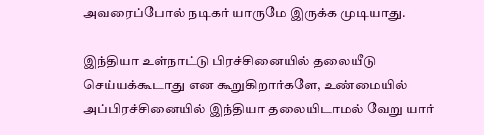அவரைப்போல் நடிகர் யாருமே இருக்க முடியாது.

இந்தியா உள்நாட்டு பிரச்சினையில் தலையீடு செய்யக்கூடாது என கூறுகிறார்களே, உண்மையில் அப்பிரச்சினையில் இந்தியா தலையிடாமல் வேறு யார்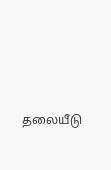தலையீடு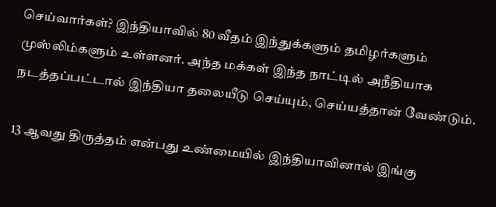செய்வார்கள்? இந்தியாவில் 80 வீதம் இந்துக்களும் தமிழர்களும் முஸ்லிம்களும் உள்ளனர். அந்த மக்கள் இந்த நாட்டில் அநீதியாக நடத்தப்பட்டால் இந்தியா தலையீடு செய்யும், செய்யத்தான் வேண்டும்.

13 ஆவது திருத்தம் என்பது உண்மையில் இந்தியாவினால் இங்கு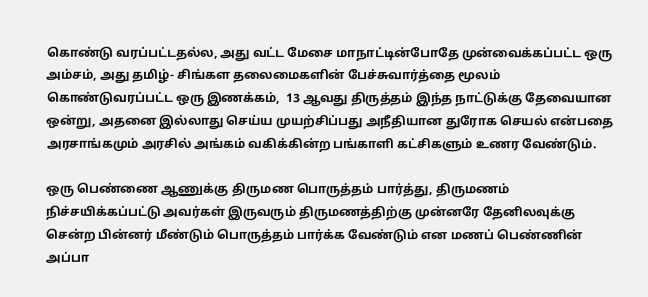கொண்டு வரப்பட்டதல்ல, அது வட்ட மேசை மாநாட்டின்போதே முன்வைக்கப்பட்ட ஒரு அம்சம், அது தமிழ்- சிங்கள தலைமைகளின் பேச்சுவார்த்தை மூலம் கொண்டுவரப்பட்ட ஒரு இணக்கம்,  13 ஆவது திருத்தம் இந்த நாட்டுக்கு தேவையான ஒன்று, அதனை இல்லாது செய்ய முயற்சிப்பது அநீதியான துரோக செயல் என்பதை அரசாங்கமும் அரசில் அங்கம் வகிக்கின்ற பங்காளி கட்சிகளும் உணர வேண்டும்.

ஒரு பெண்ணை ஆணுக்கு திருமண பொருத்தம் பார்த்து, திருமணம் நிச்சயிக்கப்பட்டு அவர்கள் இருவரும் திருமணத்திற்கு முன்னரே தேனிலவுக்கு சென்ற பின்னர் மீண்டும் பொருத்தம் பார்க்க வேண்டும் என மணப் பெண்ணின் அப்பா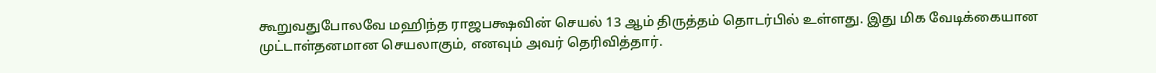கூறுவதுபோலவே மஹிந்த ராஜபக்ஷவின் செயல் 13 ஆம் திருத்தம் தொடர்பில் உள்ளது. இது மிக வேடிக்கையான முட்டாள்தனமான செயலாகும், எனவும் அவர் தெரிவித்தார்.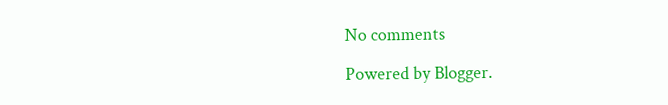No comments

Powered by Blogger.